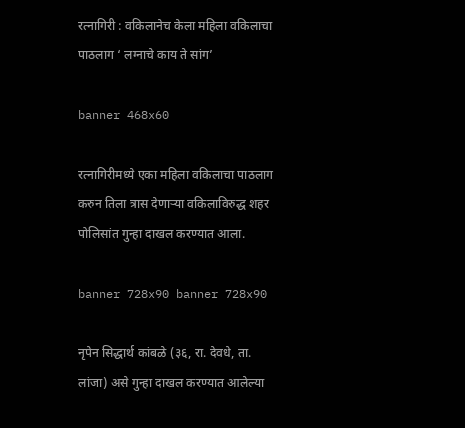रत्नागिरी : वकिलानेच केला महिला वकिलाचा पाठलाग ‘ लग्नाचे काय ते सांग’

banner 468x60

रत्नागिरीमध्ये एका महिला वकिलाचा पाठलाग करुन तिला त्रास देणाऱ्या वकिलाविरुद्ध शहर पोलिसांत गुन्हा दाखल करण्यात आला.

banner 728x90 banner 728x90

नृपेन सिद्धार्थ कांबळे (३६, रा. देवधे, ता. लांजा) असे गुन्हा दाखल करण्यात आलेल्या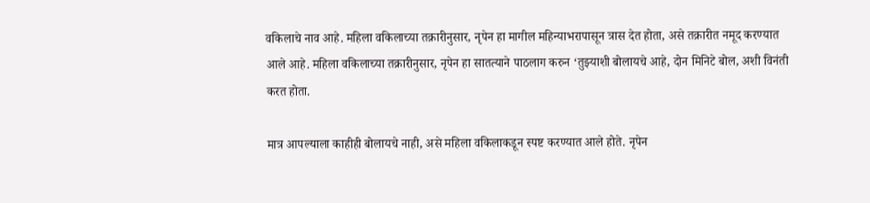वकिलाचे नाव आहे. महिला वकिलाच्या तक्रारीनुसार, नृपेन हा मागील महिन्याभरापासून त्रास देत होता, असे तक्रारीत नमूद करण्यात आले आहे. महिला वकिलाच्या तक्रारीनुसार, नृपेन हा सातत्याने पाठलाग करुन ‘तुझ्याशी बोलायचे आहे, दोन मिनिटे बोल, अशी विनंती करत होता.

मात्र आपल्याला काहीही बोलायचे नाही, असे महिला वकिलाकडून स्पष्ट करण्यात आले होते. नृपेन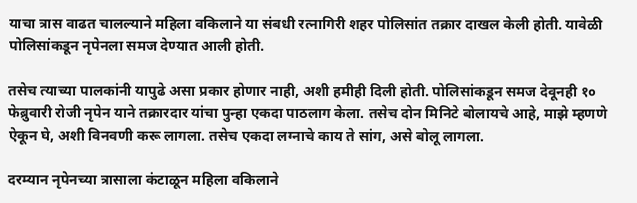याचा त्रास वाढत चालल्याने महिला वकिलाने या संबधी रत्नागिरी शहर पोलिसांत तक्रार दाखल केली होती. यावेळी पोलिसांकडून नृपेनला समज देण्यात आली होती.

तसेच त्याच्या पालकांनी यापुढे असा प्रकार होणार नाही, अशी हमीही दिली होती. पोलिसांकडून समज देवूनही १० फेब्रुवारी रोजी नृपेन याने तक्रारदार यांचा पुन्हा एकदा पाठलाग केला. तसेच दोन मिनिटे बोलायचे आहे, माझे म्हणणे ऐकून घे, अशी विनवणी करू लागला. तसेच एकदा लग्नाचे काय ते सांग, असे बोलू लागला.

दरम्यान नृपेनच्या त्रासाला कंटाळून महिला वकिलाने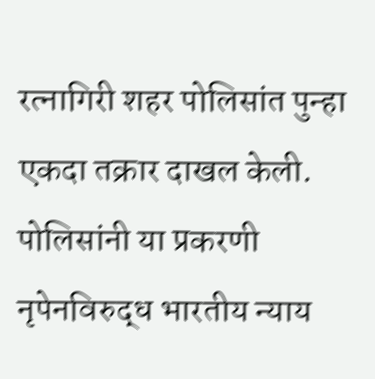रत्नागिरी शहर पोलिसांत पुन्हा एकदा तक्रार दाखल केली. पोलिसांनी या प्रकरणी नृपेनविरुद्ध भारतीय न्याय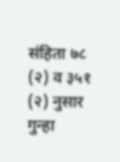संहिता ७८ (२) व ३५१ (२) नुसार गुन्हा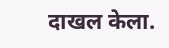दाखल केला.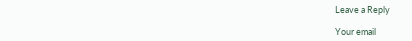Leave a Reply

Your email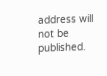address will not be published.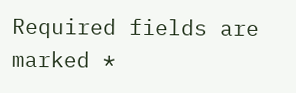Required fields are marked *